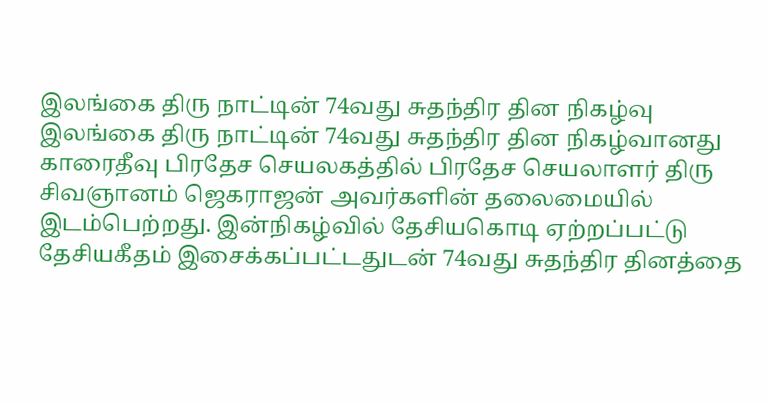இலங்கை திரு நாட்டின் 74வது சுதந்திர தின நிகழ்வு
இலங்கை திரு நாட்டின் 74வது சுதந்திர தின நிகழ்வானது காரைதீவு பிரதேச செயலகத்தில் பிரதேச செயலாளர் திரு சிவஞானம் ஜெகராஜன் அவர்களின் தலைமையில் இடம்பெற்றது. இன்நிகழ்வில் தேசியகொடி ஏற்றப்பட்டு தேசியகீதம் இசைக்கப்பட்டதுடன் 74வது சுதந்திர தினத்தை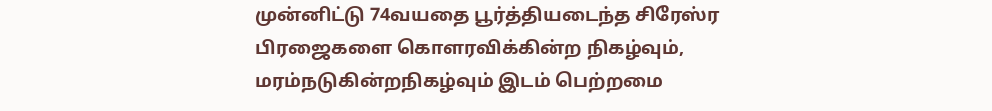முன்னிட்டு 74வயதை பூர்த்தியடைந்த சிரேஸ்ர பிரஜைகளை கொளரவிக்கின்ற நிகழ்வும், மரம்நடுகின்றநிகழ்வும் இடம் பெற்றமை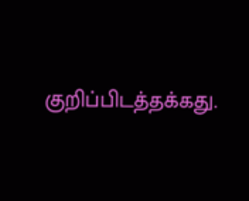குறிப்பிடத்தக்கது.